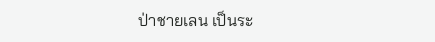ป่าชายเลน เป็นระ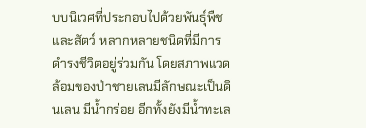บบนิเวศที่ประกอบไปด้วยพันธุ์พืช และสัตว์ หลากหลายชนิดที่มีการดำรงชีวิตอยู่ร่วมกัน โดยสภาพแวดล้อมของป่าชายเลนมีลักษณะเป็นดินเลน มีน้ำกร่อย อีกทั้งยังมีน้ำทะเล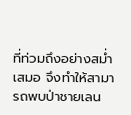ที่ท่วมถึงอย่างสม่ำเสมอ จึงทำให้สามารถพบป่าชายเลน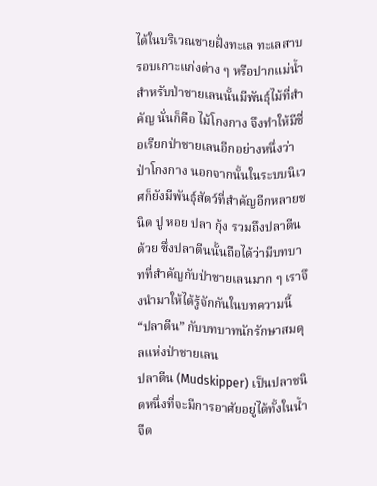ได้ในบริเวณชายฝั่งทะเล ทะเลสาบ รอบเกาะแก่งต่าง ๆ หรือปากแม่น้ำ สำหรับป่าชายเลนนั้นมีพันธุ์ไม้ที่สำคัญ นั่นก็คือ ไม้โกงกาง จึงทำให้มีชื่อเรียกป่าชายเลนอีกอย่างหนึ่งว่า ป่าโกงกาง นอกจากนั้นในระบบนิเวศก็ยังมีพันธุ์สัตว์ที่สำคัญอีกหลายชนิด ปู หอย ปลา กุ้ง รวมถึงปลาตีนด้วย ซึ่งปลาตีนนั้นถือได้ว่ามีบทบาทที่สำคัญกับป่าชายเลนมาก ๆ เราจึงนำมาให้ได้รู้จักกันในบทความนี้
“ปลาตีน” กับบทบาทนักรักษาสมดุลแห่งป่าชายเลน
ปลาตีน (Mudskipper) เป็นปลาชนิดหนึ่งที่จะมีการอาศัยอยู่ได้ทั้งในน้ำจืด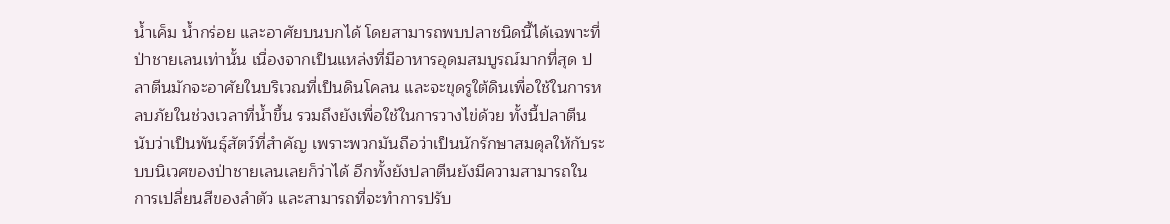น้ำเค็ม น้ำกร่อย และอาศัยบนบกได้ โดยสามารถพบปลาชนิดนี้ได้เฉพาะที่ป่าชายเลนเท่านั้น เนื่องจากเป็นแหล่งที่มีอาหารอุดมสมบูรณ์มากที่สุด ปลาตีนมักจะอาศัยในบริเวณที่เป็นดินโคลน และจะขุดรูใต้ดินเพื่อใช้ในการหลบภัยในช่วงเวลาที่น้ำขึ้น รวมถึงยังเพื่อใช้ในการวางไข่ด้วย ทั้งนี้ปลาตีนนับว่าเป็นพันธุ์สัตว์ที่สำคัญ เพราะพวกมันถือว่าเป็นนักรักษาสมดุลให้กับระบบนิเวศของป่าชายเลนเลยก็ว่าได้ อีกทั้งยังปลาตีนยังมีความสามารถในการเปลี่ยนสีของลำตัว และสามารถที่จะทำการปรับ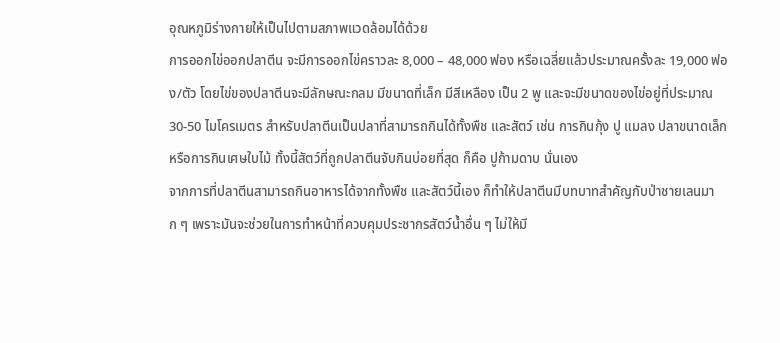อุณหภูมิร่างกายให้เป็นไปตามสภาพแวดล้อมได้ด้วย
การออกไข่ออกปลาตีน จะมีการออกไข่คราวละ 8,000 – 48,000 ฟอง หรือเฉลี่ยแล้วประมาณครั้งละ 19,000 ฟอง/ตัว โดยไข่ของปลาตีนจะมีลักษณะกลม มีขนาดที่เล็ก มีสีเหลือง เป็น 2 พู และจะมีขนาดของไข่อยู่ที่ประมาณ 30-50 ไมโครเมตร สำหรับปลาตีนเป็นปลาที่สามารถกินได้ทั้งพืช และสัตว์ เช่น การกินกุ้ง ปู แมลง ปลาขนาดเล็ก หรือการกินเศษใบไม้ ทั้งนี้สัตว์ที่ถูกปลาตีนจับกินบ่อยที่สุด ก็คือ ปูก้ามดาบ นั่นเอง
จากการที่ปลาตีนสามารถกินอาหารได้จากทั้งพืช และสัตว์นี้เอง ก็ทำให้ปลาตีนมีบทบาทสำคัญกับป่าชายเลนมาก ๆ เพราะมันจะช่วยในการทำหน้าที่ควบคุมประชากรสัตว์น้ำอื่น ๆ ไม่ให้มี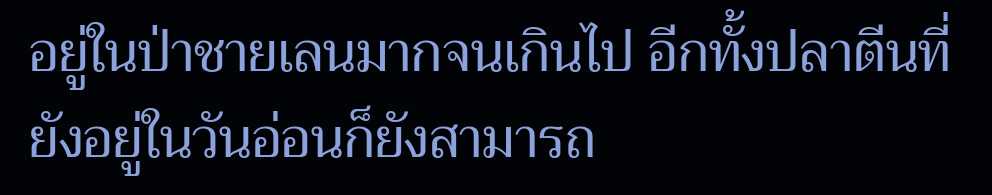อยู่ในป่าชายเลนมากจนเกินไป อีกทั้งปลาตีนที่ยังอยู่ในวันอ่อนก็ยังสามารถ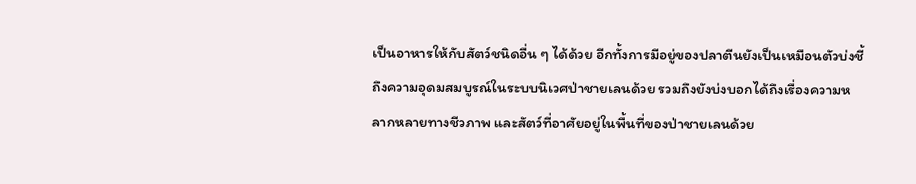เป็นอาหารให้กับสัตว์ชนิดอื่น ๆ ได้ด้วย อีกทั้งการมีอยู่ของปลาตีนยังเป็นเหมือนตัวบ่งชี้ถึงความอุดมสมบูรณ์ในระบบนิเวศป่าชายเลนด้วย รวมถึงยังบ่งบอกได้ถึงเรื่องความหลากหลายทางชีวภาพ และสัตว์ที่อาศัยอยู่ในพื้นที่ของป่าชายเลนด้วย